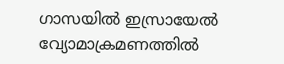ഗാസയിൽ ഇസ്രായേൽ വ്യോമാക്രമണത്തിൽ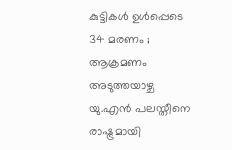കുട്ടികൾ ഉൾപ്പെടെ 34 മരണം ; ആക്രമണം അടുത്തയാഴ്ച യു.എൻ പലസ്തീനെ രാഷ്ട്രമായി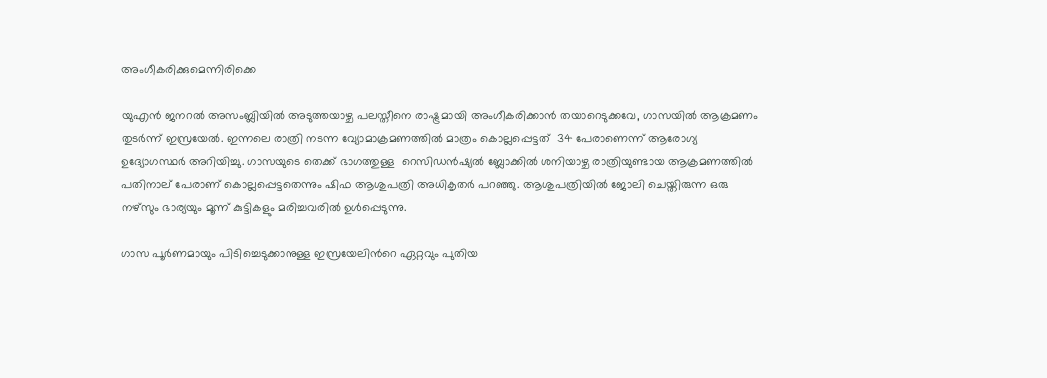അംഗീകരിക്കുമെന്നിരിക്കെ

യുഎന്‍ ജനറല്‍ അസംബ്ലിയില്‍ അടുത്തയാ‍ഴ്ച പലസ്തീനെ രാഷ്ട്രമായി അംഗീകരിക്കാൻ തയാറെടുക്കവേ, ഗാസയിൽ ആക്രമണം തുടർന്ന് ഇസ്രയേൽ. ഇന്നലെ രാത്രി നടന്ന വ്യോമാക്രമണത്തിൽ മാത്രം കൊല്ലപ്പെട്ടത്  34 പേരാണെന്ന് ആരോഗ്യ ഉദ്യോഗസ്ഥർ അറിയിച്ചു. ഗാസയുടെ തെക്ക് ഭാഗത്തുള്ള  റെസിഡൻഷ്യൽ ബ്ലോക്കിൽ ശനിയാഴ്ച രാത്രിയുണ്ടായ ആക്രമണത്തിൽ പതിനാല് പേരാണ് കൊല്ലപ്പെട്ടതെന്നും ഷിഫ ആശുപത്രി അധികൃതർ പറഞ്ഞു. ആശുപത്രിയിൽ ജോലി ചെയ്തിരുന്ന ഒരു നഴ്‌സും ഭാര്യയും മൂന്ന് കുട്ടികളും മരിച്ചവരിൽ ഉൾപ്പെടുന്നു.

ഗാസ പൂർണമായും പിടിച്ചെടുക്കാനുള്ള ഇസ്രയേലിന്‍റെ ഏറ്റവും പുതിയ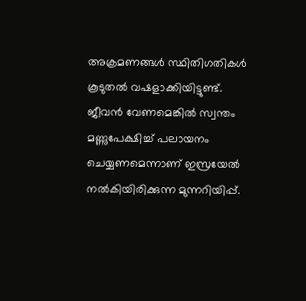അക്രമണങ്ങൾ സ്ഥിതിഗതികൾ കൂടുതൽ വഷളാക്കിയിട്ടുണ്ട്. ജീവൻ വേണമെങ്കിൽ സ്വന്തം മണ്ണുപേക്ഷിച്ച് പലായനം ചെയ്യണമെന്നാണ് ഇസ്രയേൽ നൽകിയിരിക്കുന്ന മുന്നറിയിപ്പ്.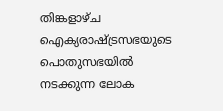തിങ്കളാഴ്ച ഐക്യരാഷ്ട്രസഭയുടെ പൊതുസഭയിൽ നടക്കുന്ന ലോക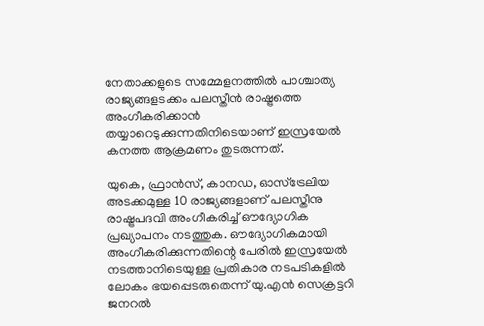നേതാക്കളുടെ സമ്മേളനത്തിൽ പാശ്ചാത്യ രാജ്യങ്ങളടക്കം പലസ്തീൻ രാഷ്ട്രത്തെ അംഗീകരിക്കാൻ തയ്യാറെടുക്കുന്നതിനിടെയാണ് ഇസ്രയേൽ കനത്ത ആക്രമണം തുടരുന്നത്.

യുകെ, ഫ്രാൻസ്, കാനഡ, ഓസ്‌ട്രേലിയ അടക്കമുള്ള 10 രാജ്യങ്ങളാണ് പലസ്തീനു രാഷ്ട്രപദവി അംഗീകരിച്ച് ഔദ്യോഗിക പ്രഖ്യാപനം നടത്തുക. ഔദ്യോഗികമായി അംഗീകരിക്കുന്നതിന്റെ പേരില്‍ ഇസ്രയേല്‍ നടത്താനിടെയുള്ള പ്രതികാര നടപടികളില്‍ ലോകം ഭയപ്പെടരുതെന്ന് യു.എന്‍ സെക്രട്ടറി ജനറല്‍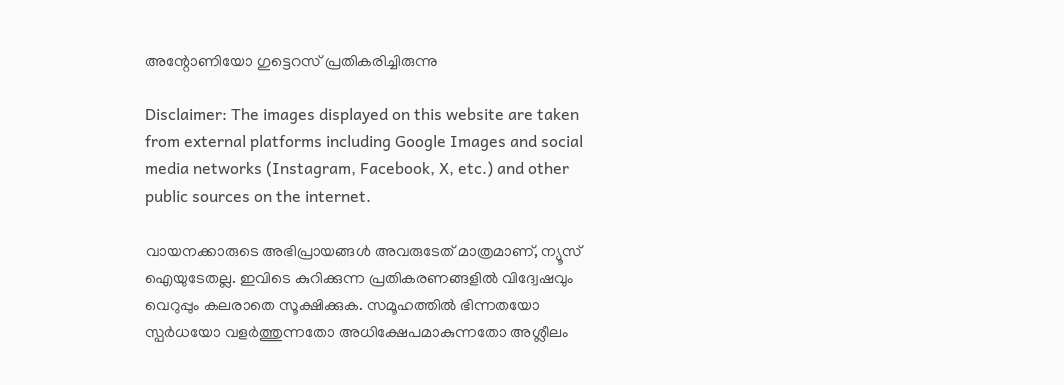അന്റോണിയോ ഗുട്ടെറസ് പ്രതികരിച്ചിരുന്നു

Disclaimer: The images displayed on this website are taken from external platforms including Google Images and social media networks (Instagram, Facebook, X, etc.) and other public sources on the internet.

വായനക്കാരുടെ അഭിപ്രായങ്ങള്‍ അവരുടേത് മാത്രമാണ്, ന്യൂസ് ഐയുടേതല്ല. ഇവിടെ കുറിക്കുന്ന പ്രതികരണങ്ങളിൽ വിദ്വേഷവും വെറുപ്പും കലരാതെ സൂക്ഷിക്കുക. സമൂഹത്തിൽ ഭിന്നതയോ സ്പർധയോ വളർത്തുന്നതോ അധിക്ഷേപമാകുന്നതോ അശ്ലീലം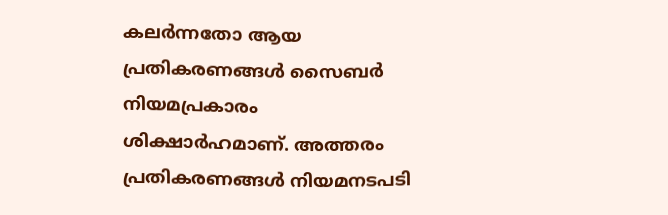കലർന്നതോ ആയ പ്രതികരണങ്ങൾ സൈബർ നിയമപ്രകാരം ശിക്ഷാർഹമാണ്. അത്തരം പ്രതികരണങ്ങൾ നിയമനടപടി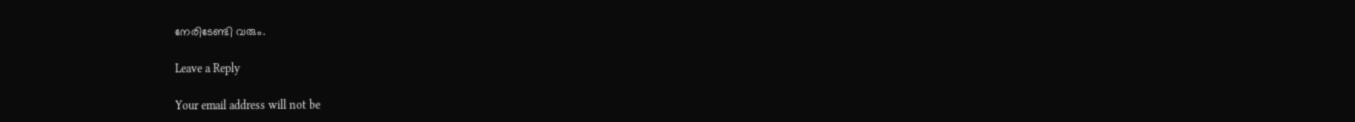നേരിടേണ്ടി വരും.

Leave a Reply

Your email address will not be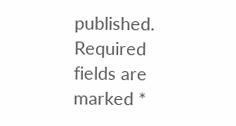published. Required fields are marked *